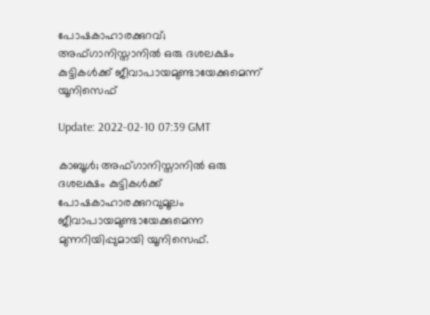പോഷകാഹാരക്കുറവ്; അഫ്ഗാനിസ്താനില്‍ ഒരു ദശലക്ഷം കുട്ടികള്‍ക്ക് ജീവാപായമുണ്ടായേക്കുമെന്ന് യൂനിസെഫ്

Update: 2022-02-10 07:39 GMT

കാബൂള്‍; അഫ്ഗാനിസ്താനില്‍ ഒരു ദശലക്ഷം കുട്ടികള്‍ക്ക് പോഷകാഹാരക്കുറവുമൂലം ജീവാപായമുണ്ടായേക്കുമെന്ന മുന്നറിയിപ്പുമായി യൂനിസെഫ്.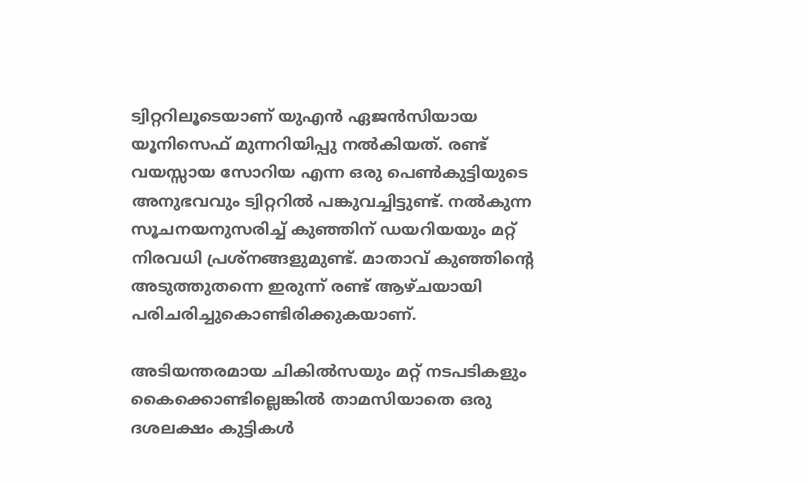ട്വിറ്ററിലൂടെയാണ് യുഎന്‍ ഏജന്‍സിയായ യൂനിസെഫ് മുന്നറിയിപ്പു നല്‍കിയത്. രണ്ട് വയസ്സായ സോറിയ എന്ന ഒരു പെണ്‍കുട്ടിയുടെ അനുഭവവും ട്വിറ്ററില്‍ പങ്കുവച്ചിട്ടുണ്ട്. നല്‍കുന്ന സൂചനയനുസരിച്ച് കുഞ്ഞിന് ഡയറിയയും മറ്റ് നിരവധി പ്രശ്‌നങ്ങളുമുണ്ട്. മാതാവ് കുഞ്ഞിന്റെ അടുത്തുതന്നെ ഇരുന്ന് രണ്ട് ആഴ്ചയായി പരിചരിച്ചുകൊണ്ടിരിക്കുകയാണ്.

അടിയന്തരമായ ചികില്‍സയും മറ്റ് നടപടികളും കൈക്കൊണ്ടില്ലെങ്കില്‍ താമസിയാതെ ഒരു ദശലക്ഷം കുട്ടികള്‍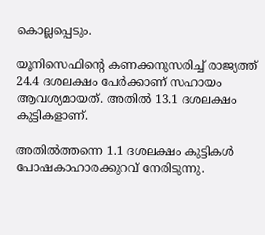കൊല്ലപ്പെടും.

യൂനിസെഫിന്റെ കണക്കനുസരിച്ച് രാജ്യത്ത് 24.4 ദശലക്ഷം പേര്‍ക്കാണ് സഹായം ആവശ്യമായത്. അതില്‍ 13.1 ദശലക്ഷം കുട്ടികളാണ്.

അതില്‍ത്തന്നെ 1.1 ദശലക്ഷം കുട്ടികള്‍ പോഷകാഹാരക്കുറവ് നേരിടുന്നു.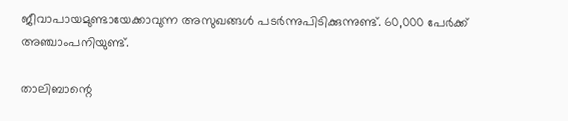ജീവാപായമുണ്ടായേക്കാവുന്ന അസുഖങ്ങള്‍ പടര്‍ന്നുപിടിക്കുന്നുണ്ട്. 60,000 പേര്‍ക്ക് അഞ്ചാംപനിയുണ്ട്.

താലിബാന്റെ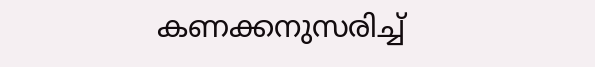കണക്കനുസരിച്ച്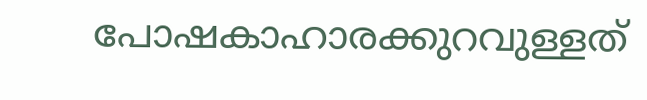പോഷകാഹാരക്കുറവുള്ളത്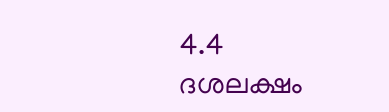4.4 ദശലക്ഷം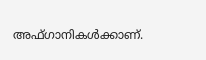അഫ്ഗാനികള്‍ക്കാണ്.